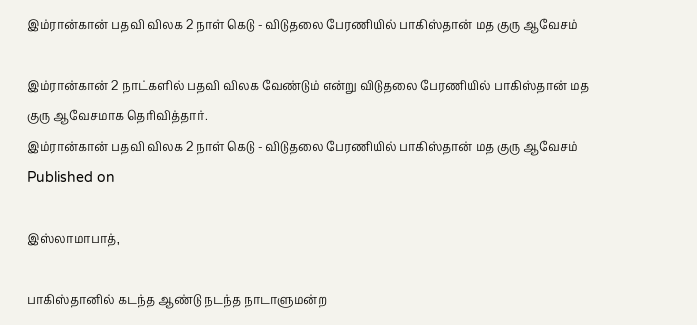இம்ரான்கான் பதவி விலக 2 நாள் கெடு - விடுதலை பேரணியில் பாகிஸ்தான் மத குரு ஆவேசம்

இம்ரான்கான் 2 நாட்களில் பதவி விலக வேண்டும் என்று விடுதலை பேரணியில் பாகிஸ்தான் மத குரு ஆவேசமாக தெரிவித்தார்.
இம்ரான்கான் பதவி விலக 2 நாள் கெடு - விடுதலை பேரணியில் பாகிஸ்தான் மத குரு ஆவேசம்
Published on

இஸ்லாமாபாத்,

பாகிஸ்தானில் கடந்த ஆண்டு நடந்த நாடாளுமன்ற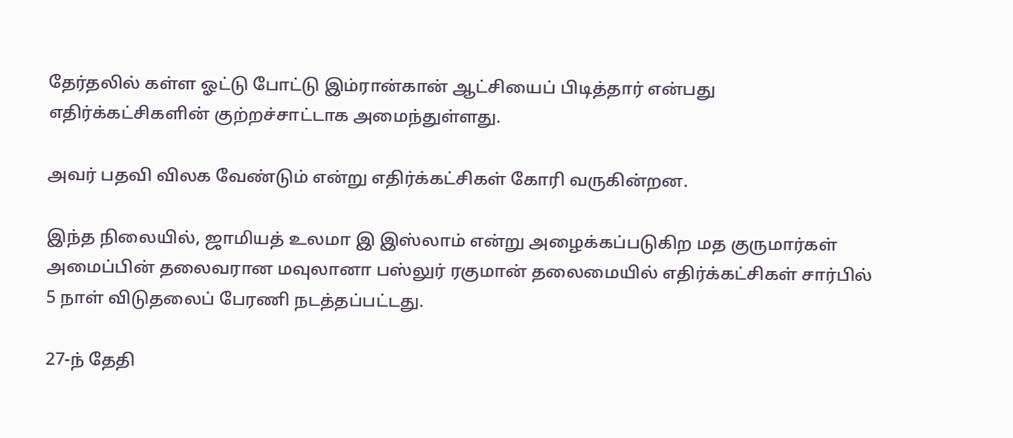தேர்தலில் கள்ள ஓட்டு போட்டு இம்ரான்கான் ஆட்சியைப் பிடித்தார் என்பது எதிர்க்கட்சிகளின் குற்றச்சாட்டாக அமைந்துள்ளது.

அவர் பதவி விலக வேண்டும் என்று எதிர்க்கட்சிகள் கோரி வருகின்றன.

இந்த நிலையில், ஜாமியத் உலமா இ இஸ்லாம் என்று அழைக்கப்படுகிற மத குருமார்கள் அமைப்பின் தலைவரான மவுலானா பஸ்லுர் ரகுமான் தலைமையில் எதிர்க்கட்சிகள் சார்பில் 5 நாள் விடுதலைப் பேரணி நடத்தப்பட்டது.

27-ந் தேதி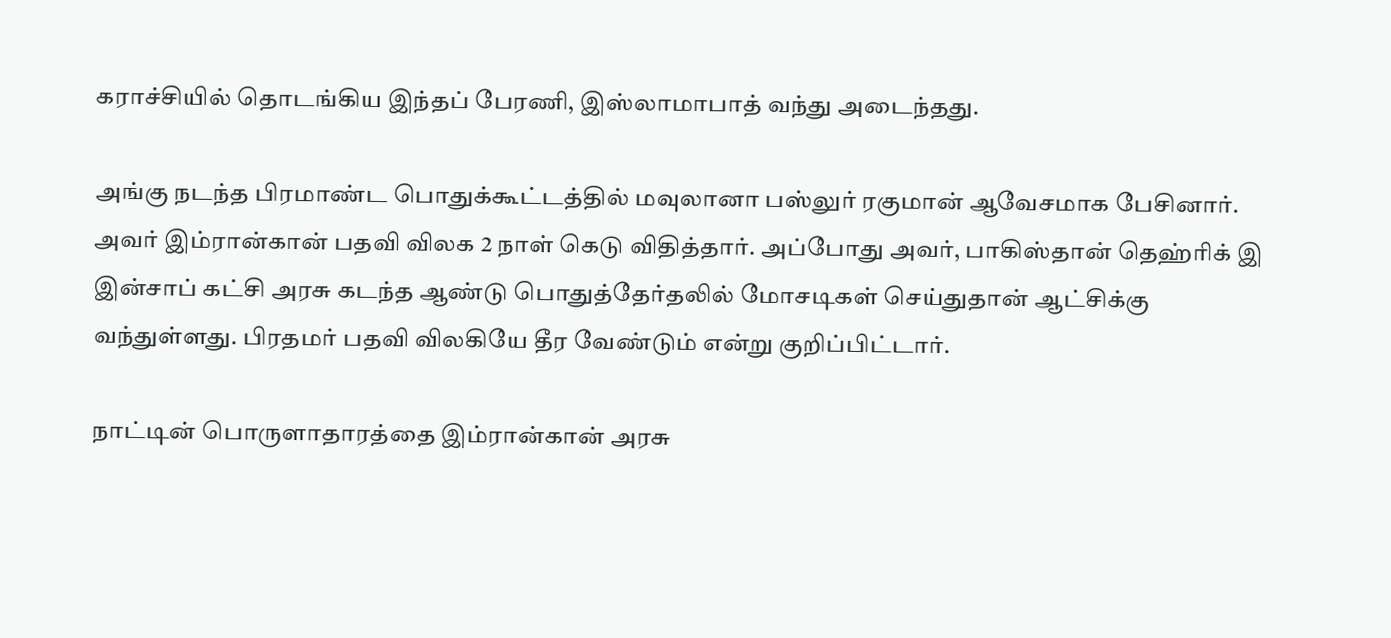கராச்சியில் தொடங்கிய இந்தப் பேரணி, இஸ்லாமாபாத் வந்து அடைந்தது.

அங்கு நடந்த பிரமாண்ட பொதுக்கூட்டத்தில் மவுலானா பஸ்லுர் ரகுமான் ஆவேசமாக பேசினார். அவர் இம்ரான்கான் பதவி விலக 2 நாள் கெடு விதித்தார். அப்போது அவர், பாகிஸ்தான் தெஹ்ரிக் இ இன்சாப் கட்சி அரசு கடந்த ஆண்டு பொதுத்தேர்தலில் மோசடிகள் செய்துதான் ஆட்சிக்கு வந்துள்ளது. பிரதமர் பதவி விலகியே தீர வேண்டும் என்று குறிப்பிட்டார்.

நாட்டின் பொருளாதாரத்தை இம்ரான்கான் அரசு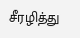சீரழித்து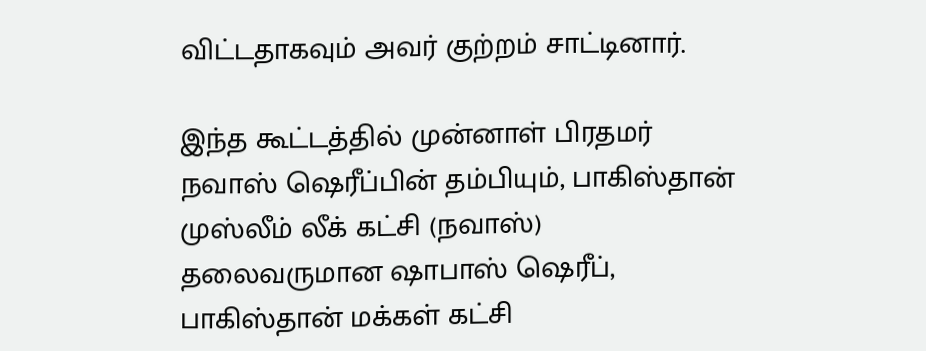விட்டதாகவும் அவர் குற்றம் சாட்டினார்.

இந்த கூட்டத்தில் முன்னாள் பிரதமர் நவாஸ் ஷெரீப்பின் தம்பியும், பாகிஸ்தான் முஸ்லீம் லீக் கட்சி (நவாஸ்) தலைவருமான ஷாபாஸ் ஷெரீப், பாகிஸ்தான் மக்கள் கட்சி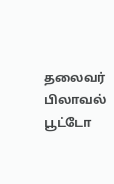தலைவர் பிலாவல் பூட்டோ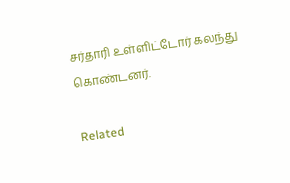சர்தாரி உள்ளிட்டோர் கலந்து கொண்டனர்.

Related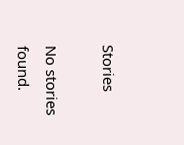Stories

No stories found.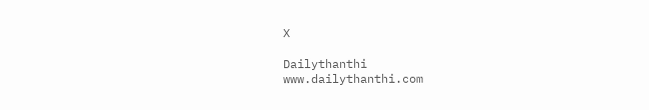X

Dailythanthi
www.dailythanthi.com